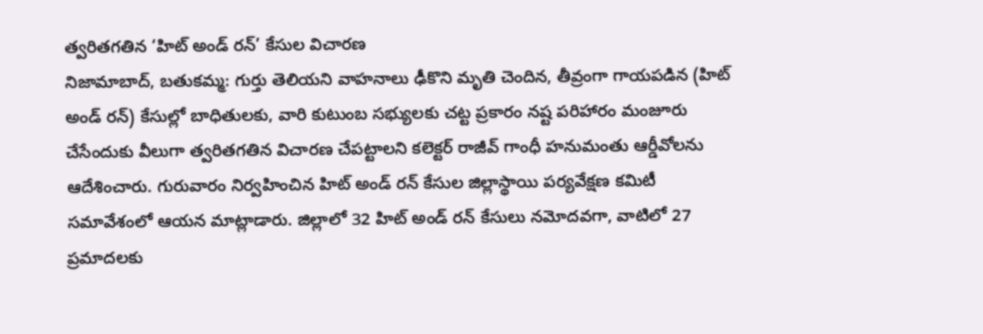త్వరితగతిన ‘హిట్ అండ్ రన్’ కేసుల విచారణ
నిజామాబాద్, బతుకమ్మ: గుర్తు తెలియని వాహనాలు ఢీకొని మృతి చెందిన, తీవ్రంగా గాయపడిన (హిట్ అండ్ రన్) కేసుల్లో బాధితులకు, వారి కుటుంబ సభ్యులకు చట్ట ప్రకారం నష్ట పరిహారం మంజూరు చేసేందుకు వీలుగా త్వరితగతిన విచారణ చేపట్టాలని కలెక్టర్ రాజీవ్ గాంధీ హనుమంతు ఆర్డీవోలను ఆదేశించారు. గురువారం నిర్వహించిన హిట్ అండ్ రన్ కేసుల జిల్లాస్థాయి పర్యవేక్షణ కమిటీ సమావేశంలో ఆయన మాట్లాడారు. జిల్లాలో 32 హిట్ అండ్ రన్ కేసులు నమోదవగా, వాటిలో 27 ప్రమాదలకు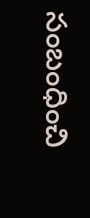సంబంధించి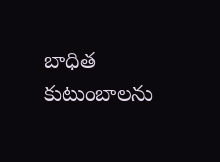బాధిత కుటుంబాలను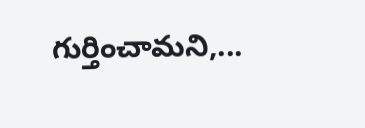గుర్తించామని,...